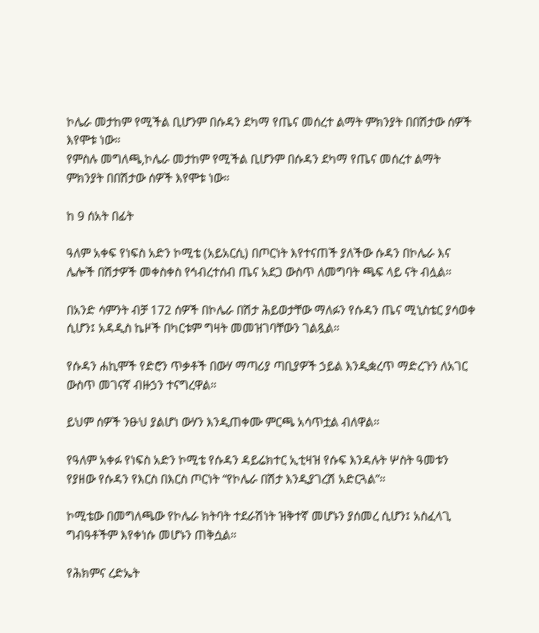ኮሌራ መታከም የሚችል ቢሆንም በሱዳን ደካማ የጤና መሰረተ ልማት ምክንያት በበሽታው ሰዎች እየሞቱ ነው።
የምስሉ መግለጫ,ኮሌራ መታከም የሚችል ቢሆንም በሱዳን ደካማ የጤና መሰረተ ልማት ምክንያት በበሽታው ሰዎች እየሞቱ ነው።

ከ 9 ሰአት በፊት

ዓለም አቀፍ የነፍስ አድን ኮሚቴ (አይአርሲ) በጦርነት እየተናጠች ያለችው ሱዳን በኮሌራ እና ሌሎች በሽታዎች መቀስቀስ የኅብረተሰብ ጤና አደጋ ውስጥ ለመግባት ጫፍ ላይ ናት ብሏል።

በአንድ ሳምንት ብቻ 172 ሰዎች በኮሌራ በሽታ ሕይወታቸው ማለፉን የሱዳን ጤና ሚኒስቴር ያሳወቀ ሲሆን፤ አዳዲስ ኬዞች በካርቱም ግዛት መመዝገባቸውን ገልጿል።

የሱዳን ሐኪሞች የድሮን ጥቃቶች በውሃ ማጣሪያ ጣቢያዎች ኃይል እንዲቋረጥ ማድረጉን ለአገር ውስጥ መገናኛ ብዙኃን ተናግረዋል።

ይህም ሰዎች ንፁህ ያልሆነ ውሃን እንዲጠቀሙ ምርጫ አሳጥቷል ብለዋል።

የዓለም አቀፉ የነፍስ አድን ኮሚቴ የሱዳን ዳይሬክተር ኢቲዛዝ የሱፍ እንዳሉት ሦስት ዓመቱን የያዘው የሱዳን የእርስ በእርስ ጦርነት “የኮሌራ በሽታ እንዲያገረሽ አድርጓል”።

ኮሚቴው በመግለጫው የኮሌራ ክትባት ተደራሽነት ዝቅተኛ መሆኑን ያሰመረ ሲሆን፤ አስፈላጊ ግብዓቶችም እየቀነሱ መሆኑን ጠቅሷል።

የሕክምና ረድኤት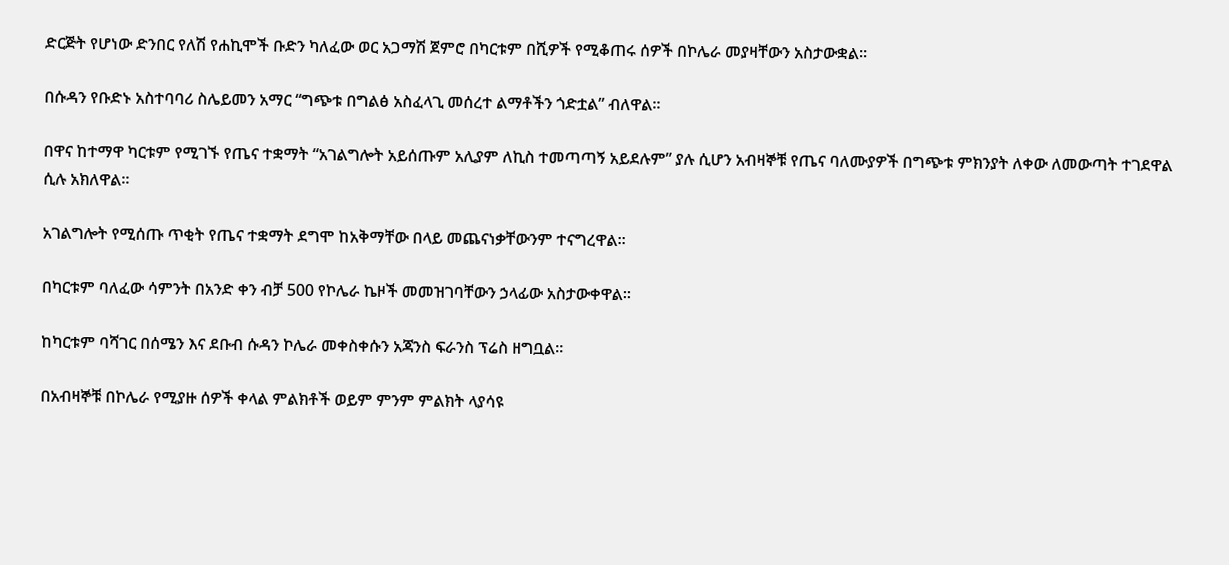ድርጅት የሆነው ድንበር የለሽ የሐኪሞች ቡድን ካለፈው ወር አጋማሽ ጀምሮ በካርቱም በሺዎች የሚቆጠሩ ሰዎች በኮሌራ መያዛቸውን አስታውቋል።

በሱዳን የቡድኑ አስተባባሪ ስሌይመን አማር “ግጭቱ በግልፅ አስፈላጊ መሰረተ ልማቶችን ጎድቷል” ብለዋል።

በዋና ከተማዋ ካርቱም የሚገኙ የጤና ተቋማት “አገልግሎት አይሰጡም አሊያም ለኪስ ተመጣጣኝ አይደሉም” ያሉ ሲሆን አብዛኞቹ የጤና ባለሙያዎች በግጭቱ ምክንያት ለቀው ለመውጣት ተገደዋል ሲሉ አክለዋል።

አገልግሎት የሚሰጡ ጥቂት የጤና ተቋማት ደግሞ ከአቅማቸው በላይ መጨናነቃቸውንም ተናግረዋል።

በካርቱም ባለፈው ሳምንት በአንድ ቀን ብቻ 500 የኮሌራ ኬዞች መመዝገባቸውን ኃላፊው አስታውቀዋል።

ከካርቱም ባሻገር በሰሜን እና ደቡብ ሱዳን ኮሌራ መቀስቀሱን አጃንስ ፍራንስ ፕሬስ ዘግቧል።

በአብዛኞቹ በኮሌራ የሚያዙ ሰዎች ቀላል ምልክቶች ወይም ምንም ምልክት ላያሳዩ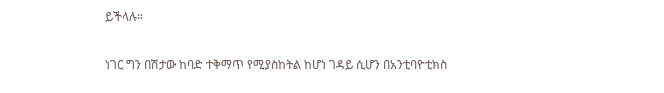ይችላሉ።

ነገር ግን በሽታው ከባድ ተቅማጥ የሚያስከትል ከሆነ ገዳይ ሲሆን በአንቲባዮቲክስ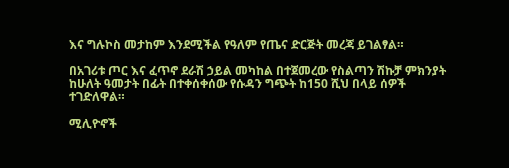እና ግሉኮስ መታከም እንደሚችል የዓለም የጤና ድርጅት መረጃ ይገልፃል።

በአገሪቱ ጦር እና ፈጥኖ ደራሽ ኃይል መካከል በተጀመረው የስልጣን ሽኩቻ ምክንያት ከሁለት ዓመታት በፊት በተቀሰቀሰው የሱዳን ግጭት ከ150 ሺህ በላይ ሰዎች ተገድለዋል።

ሚሊዮኖች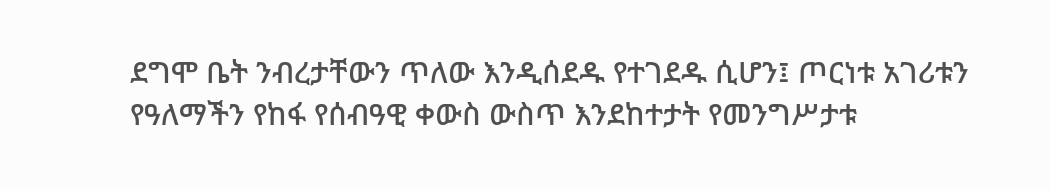ደግሞ ቤት ንብረታቸውን ጥለው እንዲሰደዱ የተገደዱ ሲሆን፤ ጦርነቱ አገሪቱን የዓለማችን የከፋ የሰብዓዊ ቀውስ ውስጥ እንደከተታት የመንግሥታቱ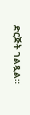ድርጅት ገልጿል።